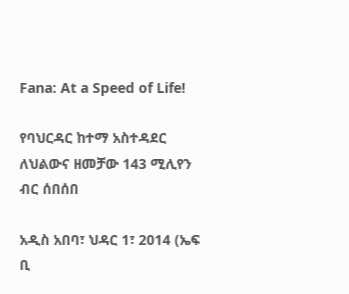Fana: At a Speed of Life!

የባህርዳር ከተማ አስተዳደር ለህልውና ዘመቻው 143 ሚሊየን ብር ሰበሰበ

አዲስ አበባ፣ ህዳር 1፣ 2014 (ኤፍ ቢ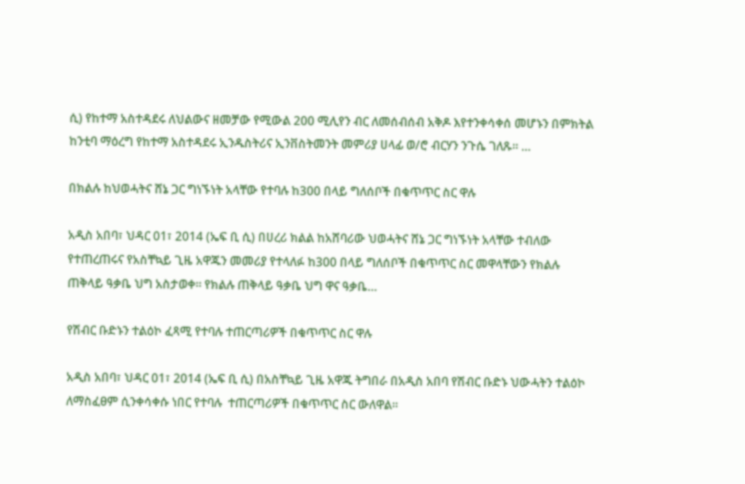ሲ) የከተማ አስተዳደሩ ለህልውና ዘመቻው የሚውል 200 ሚሊየን ብር ለመሰብሰብ አቅዶ እየተንቀሳቀሰ መሆኑን በምክትል ከንቲባ ማዕረግ የከተማ አስተዳደሩ ኢንዱስትሪና ኢንቨስትመንት መምሪያ ሀላፊ ወ/ሮ ብርሃን ንጉሴ ገለጹ፡፡ …

በክልሉ ከህወሓትና ሸኔ ጋር ግነኙነት አላቸው የተባሉ ከ300 በላይ ግለሰቦች በቁጥጥር ስር ዋሉ

አዲስ አበባ፣ ህዳር 01፣ 2014 (ኤፍ ቢ ሲ) በሀረሪ ክልል ከአሸባሪው ህወሓትና ሸኔ ጋር ግነኙነት አላቸው ተብለው የተጠረጠሩና የአስቸኳይ ጊዜ አዋጁን መመሪያ የተላለፉ ከ300 በላይ ግለሰቦች በቁጥጥር ስር መዋላቸውን የክልሉ ጠቅላይ ዓቃቤ ህግ አስታወቀ። የክልሉ ጠቅላይ ዓቃቤ ህግ ዋና ዓቃቤ…

የሽብር ቡድኑን ተልዕኮ ፈጻሚ የተባሉ ተጠርጣሪዎች በቁጥጥር ስር ዋሉ

አዲስ አበባ፣ ህዳር 01፣ 2014 (ኤፍ ቢ ሲ) በአስቸኳይ ጊዜ አዋጁ ትግበራ በአዲስ አበባ የሽብር ቡድኑ ህውሓትን ተልዕኮ ለማስፈፀም ሲንቀሳቀሱ ነበር የተባሉ  ተጠርጣሪዎች በቁጥጥር ስር ውለዋል፡፡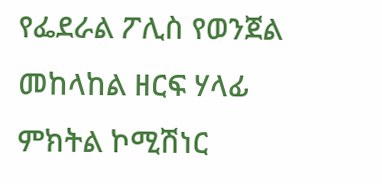የፌደራል ፖሊስ የወንጀል መከላከል ዘርፍ ሃላፊ ምክትል ኮሚሽነር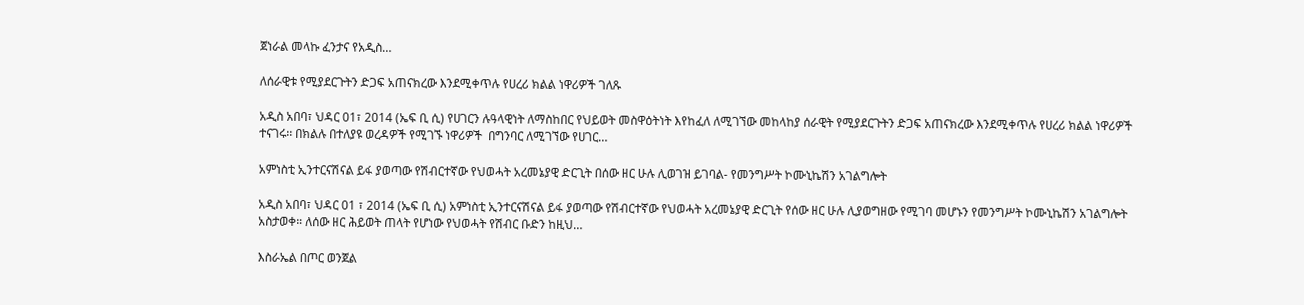ጀነራል መላኩ ፈንታና የአዲስ…

ለሰራዊቱ የሚያደርጉትን ድጋፍ አጠናክረው እንደሚቀጥሉ የሀረሪ ክልል ነዋሪዎች ገለጹ

አዲስ አበባ፣ ህዳር 01፣ 2014 (ኤፍ ቢ ሲ) የሀገርን ሉዓላዊነት ለማስከበር የህይወት መስዋዕትነት እየከፈለ ለሚገኘው መከላከያ ሰራዊት የሚያደርጉትን ድጋፍ አጠናክረው እንደሚቀጥሉ የሀረሪ ክልል ነዋሪዎች ተናገሩ፡፡ በክልሉ በተለያዩ ወረዳዎች የሚገኙ ነዋሪዎች  በግንባር ለሚገኘው የሀገር…

አምነስቲ ኢንተርናሽናል ይፋ ያወጣው የሽብርተኛው የህወሓት አረመኔያዊ ድርጊት በሰው ዘር ሁሉ ሊወገዝ ይገባል- የመንግሥት ኮሙኒኬሽን አገልግሎት

አዲስ አበባ፣ ህዳር 01 ፣ 2014 (ኤፍ ቢ ሲ) አምነስቲ ኢንተርናሽናል ይፋ ያወጣው የሽብርተኛው የህወሓት አረመኔያዊ ድርጊት የሰው ዘር ሁሉ ሊያወግዘው የሚገባ መሆኑን የመንግሥት ኮሙኒኬሽን አገልግሎት አስታወቀ። ለሰው ዘር ሕይወት ጠላት የሆነው የህወሓት የሽብር ቡድን ከዚህ…

እስራኤል በጦር ወንጀል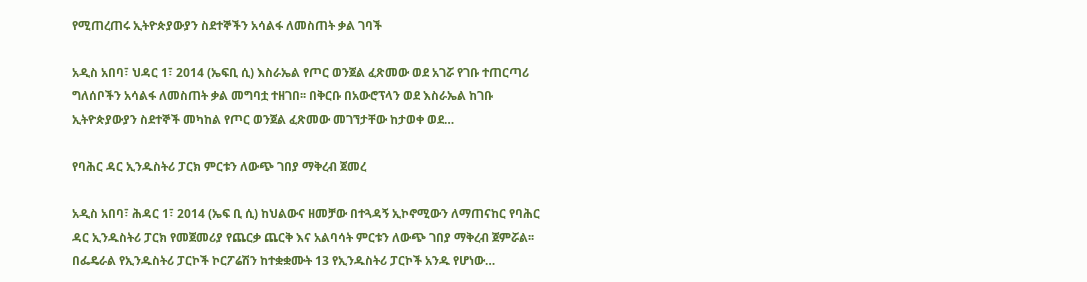የሚጠረጠሩ ኢትዮጵያውያን ስደተኞችን አሳልፋ ለመስጠት ቃል ገባች

አዲስ አበባ፣ ህዳር 1፣ 2014 (ኤፍቢ ሲ) እስራኤል የጦር ወንጀል ፈጽመው ወደ አገሯ የገቡ ተጠርጣሪ ግለሰቦችን አሳልፋ ለመስጠት ቃል መግባቷ ተዘገበ፡፡ በቅርቡ በአውሮፕላን ወደ እስራኤል ከገቡ ኢትዮጵያውያን ስደተኞች መካከል የጦር ወንጀል ፈጽመው መገኘታቸው ከታወቀ ወደ…

የባሕር ዳር ኢንዱስትሪ ፓርክ ምርቱን ለውጭ ገበያ ማቅረብ ጀመረ

አዲስ አበባ፣ ሕዳር 1፣ 2014 (ኤፍ ቢ ሲ) ከህልውና ዘመቻው በተጓዳኝ ኢኮኖሚውን ለማጠናከር የባሕር ዳር ኢንዱስትሪ ፓርክ የመጀመሪያ የጨርቃ ጨርቅ እና አልባሳት ምርቱን ለውጭ ገበያ ማቅረብ ጀምሯል፡፡ በፌዴራል የኢንዱስትሪ ፓርኮች ኮርፖሬሽን ከተቋቋሙት 13 የኢንዱስትሪ ፓርኮች አንዱ የሆነው…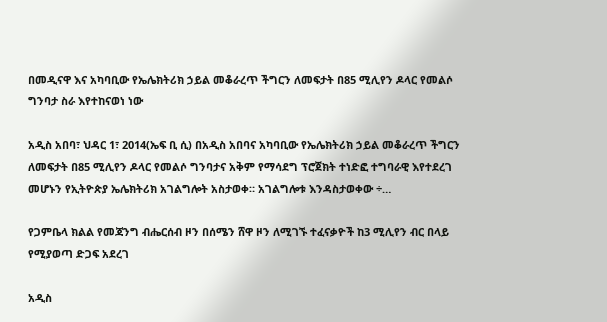በመዲናዋ እና አካባቢው የኤሌክትሪክ ኃይል መቆራረጥ ችግርን ለመፍታት በ85 ሚሊየን ዶላር የመልሶ ግንባታ ስራ እየተከናወነ ነው

አዲስ አበባ፣ ህዳር 1፣ 2014(ኤፍ ቢ ሲ) በአዲስ አበባና አካባቢው የኤሌክትሪክ ኃይል መቆራረጥ ችግርን ለመፍታት በ85 ሚሊየን ዶላር የመልሶ ግንባታና አቅም የማሳደግ ፕሮጀክት ተነድፎ ተግባራዊ እየተደረገ መሆኑን የኢትዮጵያ ኤሌክትሪክ አገልግሎት አስታወቀ። አገልግሎቱ እንዳስታወቀው ÷…

የጋምቤላ ክልል የመጃንግ ብሔርሰብ ዞን በሰሜን ሸዋ ዞን ለሚገኙ ተፈናቃዮች ከ3 ሚሊየን ብር በላይ የሚያወጣ ድጋፍ አደረገ

አዲስ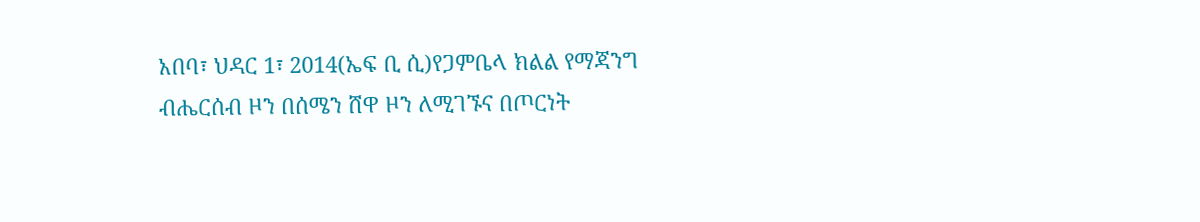አበባ፣ ህዳር 1፣ 2014(ኤፍ ቢ ሲ)የጋምቤላ ክልል የማጃንግ ብሔርሰብ ዞን በሰሜን ሸዋ ዞን ለሚገኙና በጦርነት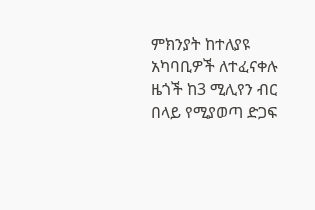ምክንያት ከተለያዩ አካባቢዎች ለተፈናቀሉ ዜጎች ከ3 ሚሊየን ብር በላይ የሚያወጣ ድጋፍ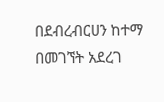በደብረብርሀን ከተማ በመገኘት አደረገ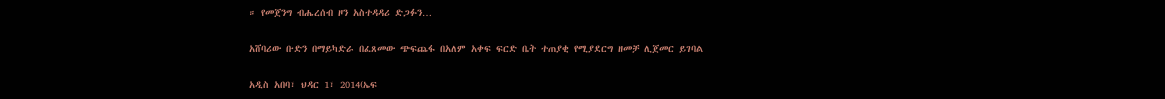። የመጀንግ ብሔረሰብ ዞን አስተዳዳሪ ድጋፉን…

አሸባሪው ቡድን በማይካድራ በፈጸመው ጭፍጨፋ በአለም አቀፍ ፍርድ ቤት ተጠያቂ የሚያደርግ ዘመቻ ሊጀመር ይገባል

አዲስ አበባ፣ ህዳር 1፣ 2014(ኤፍ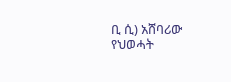ቢ ሲ) አሸባሪው የህወሓት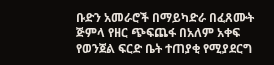ቡድን አመራሮች በማይካድራ በፈጸሙት ጅምላ የዘር ጭፍጨፋ በአለም አቀፍ የወንጀል ፍርድ ቤት ተጠያቂ የሚያደርግ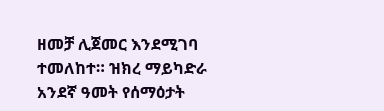ዘመቻ ሊጀመር እንደሚገባ ተመለከተ። ዝክረ ማይካድራ አንደኛ ዓመት የሰማዕታት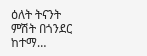ዕለት ትናንት ምሽት በጎንደር ከተማ…